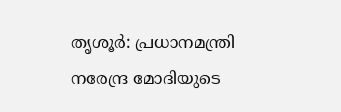തൃശൂർ: പ്രധാനമന്ത്രി നരേന്ദ്ര മോദിയുടെ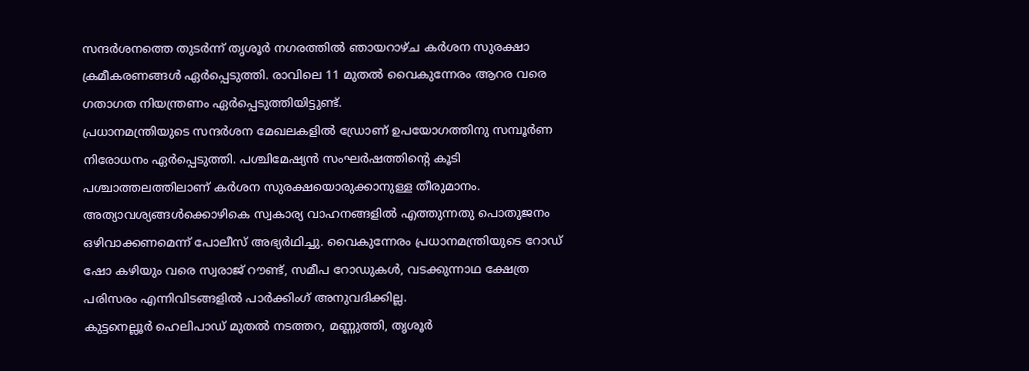സന്ദർശനത്തെ തുടർന്ന് തൃശൂർ നഗരത്തിൽ ഞായറാഴ്ച കർശന സുരക്ഷാ ക്രമീകരണങ്ങൾ ഏർപ്പെടുത്തി. രാവിലെ 11 മുതൽ വൈകുന്നേരം ആറര വരെ ഗതാഗത നിയന്ത്രണം ഏർപ്പെടുത്തിയിട്ടുണ്ട്.
പ്രധാനമന്ത്രിയുടെ സന്ദർശന മേഖലകളിൽ ഡ്രോണ് ഉപയോഗത്തിനു സമ്പൂർണ നിരോധനം ഏർപ്പെടുത്തി. പശ്ചിമേഷ്യൻ സംഘർഷത്തിന്റെ കൂടി പശ്ചാത്തലത്തിലാണ് കർശന സുരക്ഷയൊരുക്കാനുള്ള തീരുമാനം.
അത്യാവശ്യങ്ങൾക്കൊഴികെ സ്വകാര്യ വാഹനങ്ങളിൽ എത്തുന്നതു പൊതുജനം ഒഴിവാക്കണമെന്ന് പോലീസ് അഭ്യർഥിച്ചു. വൈകുന്നേരം പ്രധാനമന്ത്രിയുടെ റോഡ് ഷോ കഴിയും വരെ സ്വരാജ് റൗണ്ട്, സമീപ റോഡുകൾ, വടക്കുന്നാഥ ക്ഷേത്ര പരിസരം എന്നിവിടങ്ങളിൽ പാർക്കിംഗ് അനുവദിക്കില്ല.
കുട്ടനെല്ലൂർ ഹെലിപാഡ് മുതൽ നടത്തറ, മണ്ണുത്തി, തൃശൂർ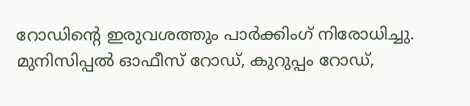റോഡിന്റെ ഇരുവശത്തും പാർക്കിംഗ് നിരോധിച്ചു. മുനിസിപ്പൽ ഓഫീസ് റോഡ്, കുറുപ്പം റോഡ്,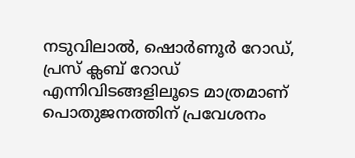നടുവിലാൽ, ഷൊർണൂർ റോഡ്, പ്രസ് ക്ലബ് റോഡ് എന്നിവിടങ്ങളിലൂടെ മാത്രമാണ് പൊതുജനത്തിന് പ്രവേശനം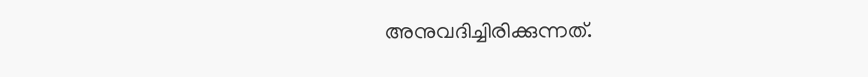അനുവദിച്ചിരിക്കുന്നത്.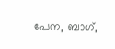പേന, ബാഗ്,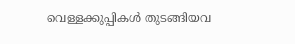വെള്ളക്കുപ്പികൾ തുടങ്ങിയവ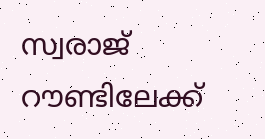സ്വരാജ് റൗണ്ടിലേക്ക്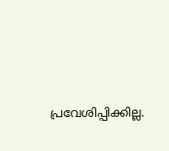പ്രവേശിപ്പിക്കില്ല.